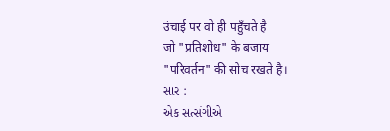उंचाई पर वो ही पहुँचते है
जो "प्रतिशोध" के बजाय
"परिवर्तन" की सोच रखते है।
સાર :
એક સત્સંગીએ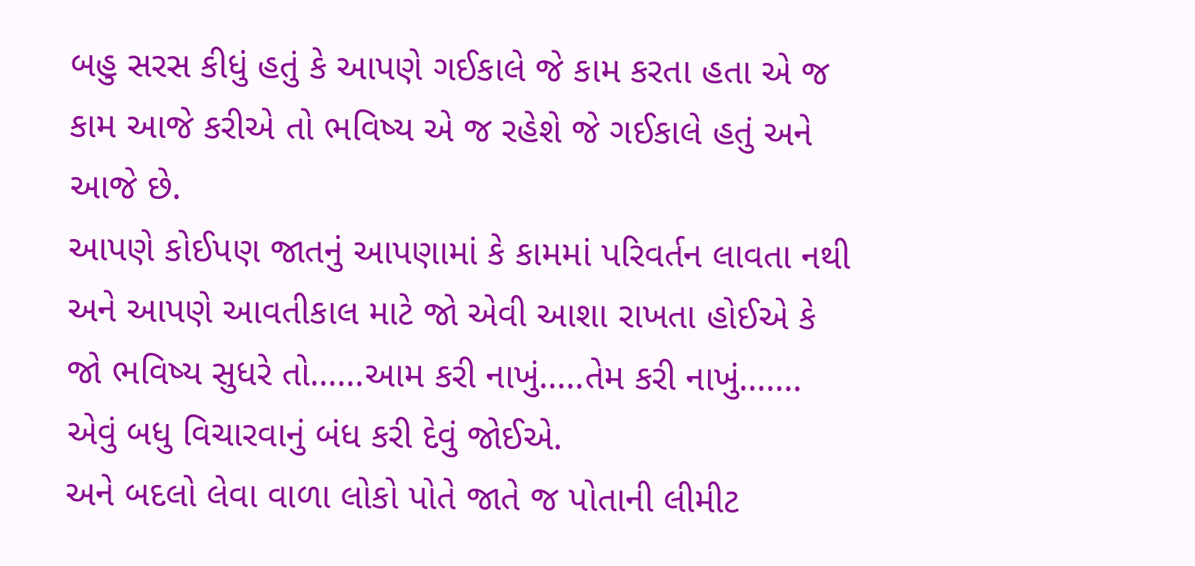બહુ સરસ કીધું હતું કે આપણે ગઈકાલે જે કામ કરતા હતા એ જ કામ આજે કરીએ તો ભવિષ્ય એ જ રહેશે જે ગઈકાલે હતું અને આજે છે.
આપણે કોઈપણ જાતનું આપણામાં કે કામમાં પરિવર્તન લાવતા નથી અને આપણે આવતીકાલ માટે જો એવી આશા રાખતા હોઈએ કે જો ભવિષ્ય સુધરે તો......આમ કરી નાખું.....તેમ કરી નાખું....... એવું બધુ વિચારવાનું બંધ કરી દેવું જોઈએ.
અને બદલો લેવા વાળા લોકો પોતે જાતે જ પોતાની લીમીટ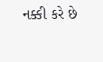નક્કી કરે છે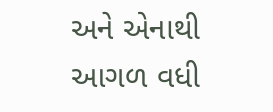અને એનાથી આગળ વધી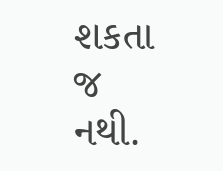શકતા જ નથી.